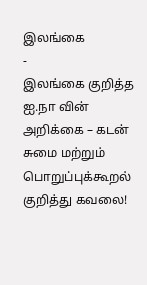இலங்கை
-
இலங்கை குறித்த ஐ.நா வின் அறிக்கை – கடன் சுமை மற்றும் பொறுப்புக்கூறல் குறித்து கவலை!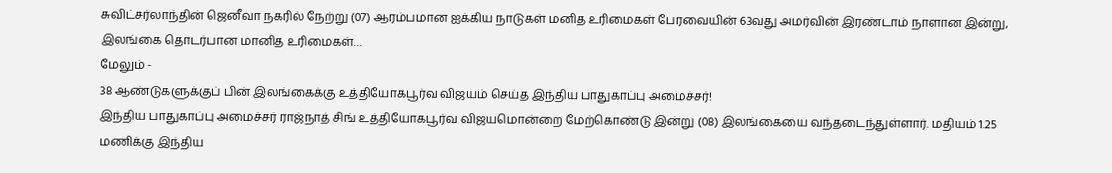சுவிட்சர்லாந்தின் ஜெனீவா நகரில் நேற்று (07) ஆரம்பமான ஐக்கிய நாடுகள் மனித உரிமைகள் பேரவையின் 63வது அமர்வின் இரண்டாம் நாளான இன்று, இலங்கை தொடர்பான மானித உரிமைகள்…
மேலும் -
38 ஆண்டுகளுக்குப் பின் இலங்கைக்கு உத்தியோகபூர்வ விஜயம் செய்த இந்திய பாதுகாப்பு அமைச்சர்!
இந்திய பாதுகாப்பு அமைச்சர் ராஜ்நாத் சிங் உத்தியோகபூர்வ விஜயமொன்றை மேற்கொண்டு இன்று (08) இலங்கையை வந்தடைந்துள்ளார். மதியம் 1.25 மணிக்கு இந்திய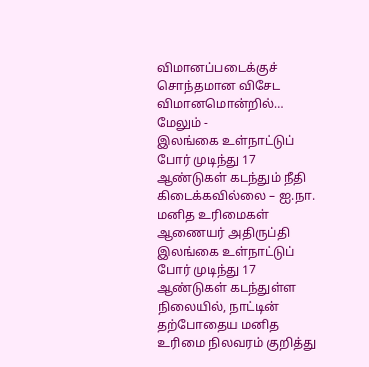விமானப்படைக்குச் சொந்தமான விசேட விமானமொன்றில்…
மேலும் -
இலங்கை உள்நாட்டுப் போர் முடிந்து 17 ஆண்டுகள் கடந்தும் நீதி கிடைக்கவில்லை – ஐ.நா. மனித உரிமைகள் ஆணையர் அதிருப்தி
இலங்கை உள்நாட்டுப் போர் முடிந்து 17 ஆண்டுகள் கடந்துள்ள நிலையில், நாட்டின் தற்போதைய மனித உரிமை நிலவரம் குறித்து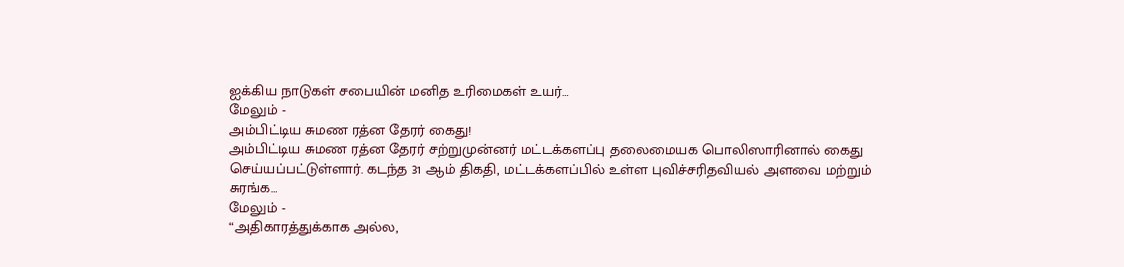ஐக்கிய நாடுகள் சபையின் மனித உரிமைகள் உயர்…
மேலும் -
அம்பிட்டிய சுமண ரத்ன தேரர் கைது!
அம்பிட்டிய சுமண ரத்ன தேரர் சற்றுமுன்னர் மட்டக்களப்பு தலைமையக பொலிஸாரினால் கைது செய்யப்பட்டுள்ளார். கடந்த 31 ஆம் திகதி, மட்டக்களப்பில் உள்ள புவிச்சரிதவியல் அளவை மற்றும் சுரங்க…
மேலும் -
“அதிகாரத்துக்காக அல்ல,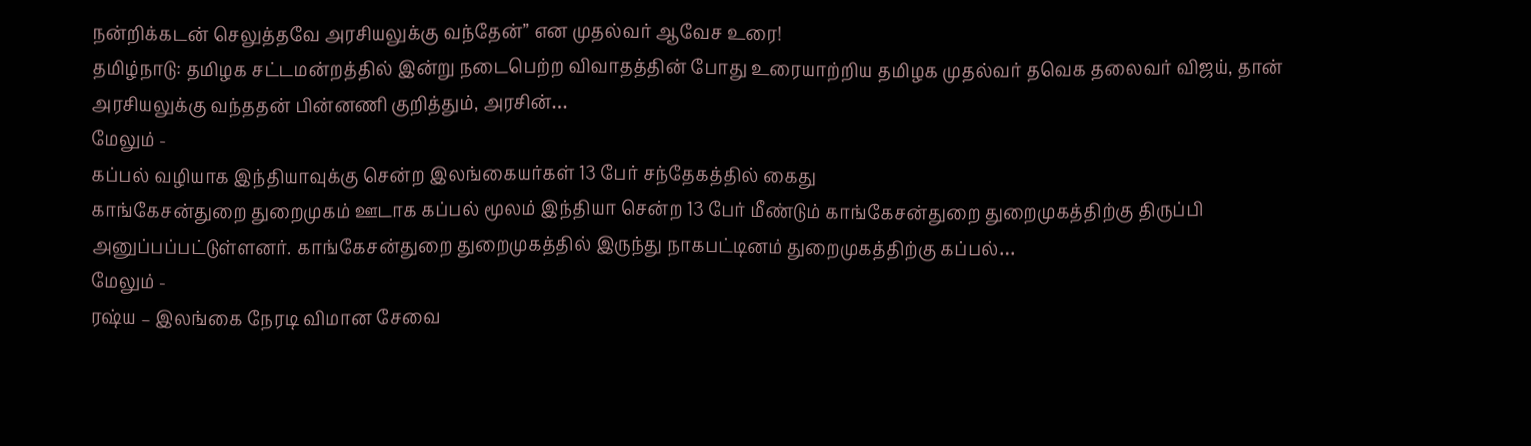நன்றிக்கடன் செலுத்தவே அரசியலுக்கு வந்தேன்” என முதல்வர் ஆவேச உரை!
தமிழ்நாடு: தமிழக சட்டமன்றத்தில் இன்று நடைபெற்ற விவாதத்தின் போது உரையாற்றிய தமிழக முதல்வர் தவெக தலைவர் விஜய், தான் அரசியலுக்கு வந்ததன் பின்னணி குறித்தும், அரசின்…
மேலும் -
கப்பல் வழியாக இந்தியாவுக்கு சென்ற இலங்கையர்கள் 13 பேர் சந்தேகத்தில் கைது
காங்கேசன்துறை துறைமுகம் ஊடாக கப்பல் மூலம் இந்தியா சென்ற 13 பேர் மீண்டும் காங்கேசன்துறை துறைமுகத்திற்கு திருப்பி அனுப்பப்பட்டுள்ளனர். காங்கேசன்துறை துறைமுகத்தில் இருந்து நாகபட்டினம் துறைமுகத்திற்கு கப்பல்…
மேலும் -
ரஷ்ய – இலங்கை நேரடி விமான சேவை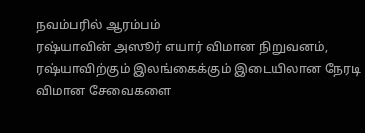நவம்பரில் ஆரம்பம்
ரஷ்யாவின் அஸூர் எயார் விமான நிறுவனம், ரஷ்யாவிற்கும் இலங்கைக்கும் இடையிலான நேரடி விமான சேவைகளை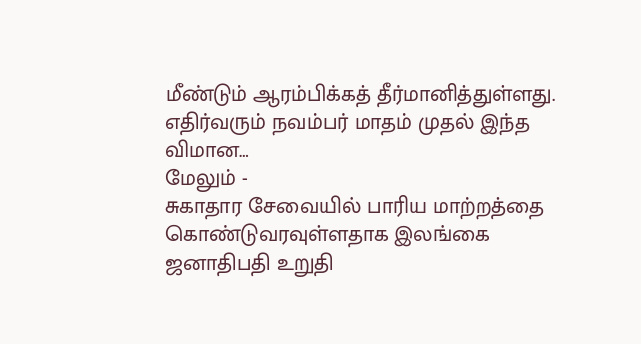மீண்டும் ஆரம்பிக்கத் தீர்மானித்துள்ளது. எதிர்வரும் நவம்பர் மாதம் முதல் இந்த விமான…
மேலும் -
சுகாதார சேவையில் பாரிய மாற்றத்தை கொண்டுவரவுள்ளதாக இலங்கை ஜனாதிபதி உறுதி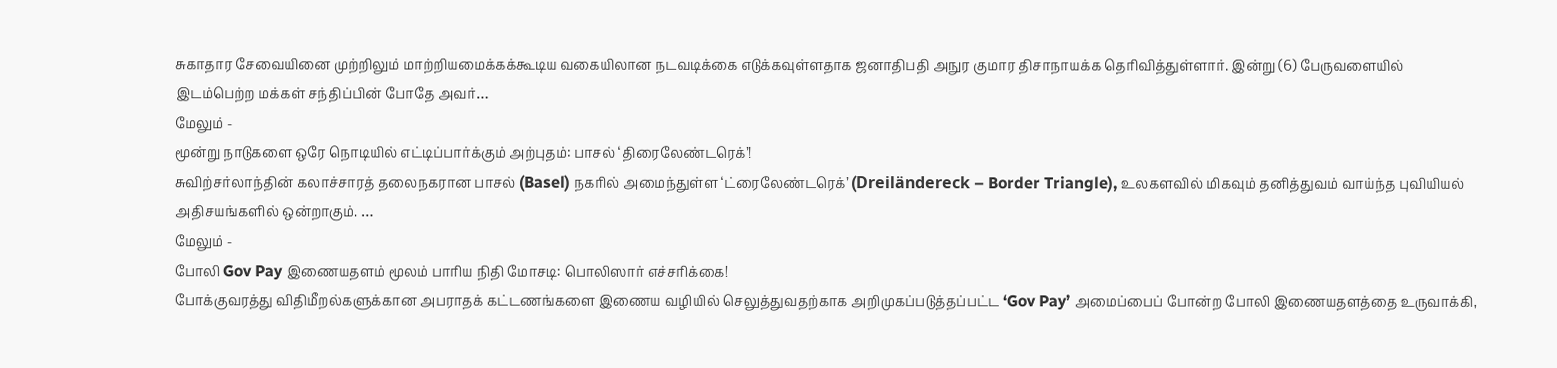சுகாதார சேவையினை முற்றிலும் மாற்றியமைக்கக்கூடிய வகையிலான நடவடிக்கை எடுக்கவுள்ளதாக ஜனாதிபதி அநுர குமார திசாநாயக்க தெரிவித்துள்ளார். இன்று (6) பேருவளையில் இடம்பெற்ற மக்கள் சந்திப்பின் போதே அவர்…
மேலும் -
மூன்று நாடுகளை ஒரே நொடியில் எட்டிப்பார்க்கும் அற்புதம்: பாசல் ‘திரைலேண்டரெக்’!
சுவிற்சர்லாந்தின் கலாச்சாரத் தலைநகரான பாசல் (Basel) நகரில் அமைந்துள்ள ‘ட்ரைலேண்டரெக்’ (Dreiländereck – Border Triangle), உலகளவில் மிகவும் தனித்துவம் வாய்ந்த புவியியல் அதிசயங்களில் ஒன்றாகும். …
மேலும் -
போலி Gov Pay இணையதளம் மூலம் பாரிய நிதி மோசடி: பொலிஸார் எச்சரிக்கை!
போக்குவரத்து விதிமீறல்களுக்கான அபராதக் கட்டணங்களை இணைய வழியில் செலுத்துவதற்காக அறிமுகப்படுத்தப்பட்ட ‘Gov Pay’ அமைப்பைப் போன்ற போலி இணையதளத்தை உருவாக்கி,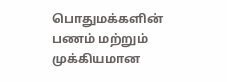பொதுமக்களின் பணம் மற்றும் முக்கியமான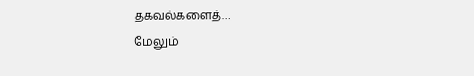தகவல்களைத்…
மேலும்